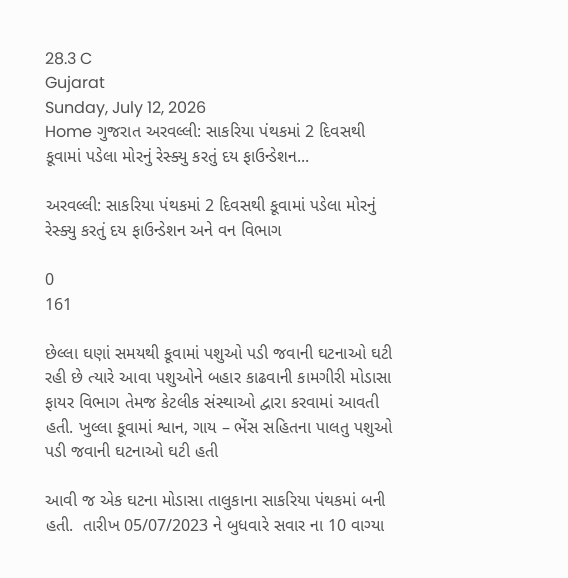28.3 C
Gujarat
Sunday, July 12, 2026
Home ગુજરાત અરવલ્લી: સાકરિયા પંથકમાં 2 દિવસથી કૂવામાં પડેલા મોરનું રેસ્ક્યુ કરતું દય ફાઉન્ડેશન...

અરવલ્લી: સાકરિયા પંથકમાં 2 દિવસથી કૂવામાં પડેલા મોરનું રેસ્ક્યુ કરતું દય ફાઉન્ડેશન અને વન વિભાગ

0
161

છેલ્લા ઘણાં સમયથી કૂવામાં પશુઓ પડી જવાની ઘટનાઓ ઘટી રહી છે ત્યારે આવા પશુઓને બહાર કાઢવાની કામગીરી મોડાસા ફાયર વિભાગ તેમજ કેટલીક સંસ્થાઓ દ્વારા કરવામાં આવતી હતી. ખુલ્લા કૂવામાં શ્વાન, ગાય – ભેંસ સહિતના પાલતુ પશુઓ પડી જવાની ઘટનાઓ ઘટી હતી

આવી જ એક ઘટના મોડાસા તાલુકાના સાકરિયા પંથકમાં બની હતી.  તારીખ 05/07/2023 ને બુધવારે સવાર ના 10 વાગ્યા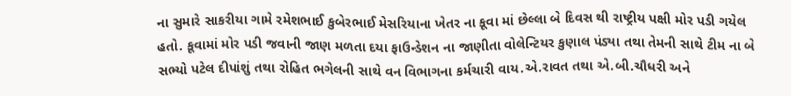ના સુમારે સાકરીયા ગામે રમેશભાઈ કુબેરભાઈ મેસરિયાના ખેતર ના કૂવા માં છેલ્લા બે દિવસ થી રાષ્ટ્રીય પક્ષી મોર પડી ગયેલ હતો. કૂવામાં મોર પડી જવાની જાણ મળતા દયા ફાઉન્ડેશન ના જાણીતા વોલેન્ટિયર કુણાલ પંડ્યા તથા તેમની સાથે ટીમ ના બે સભ્યો પટેલ દીપાંશું તથા રોહિત ભગેલની સાથે વન વિભાગના કર્મચારી વાય.એ.રાવત તથા એ.બી.ચૌધરી અને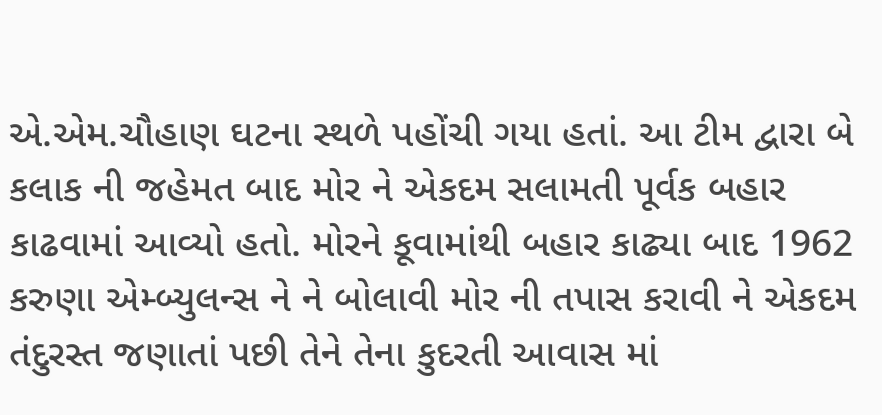એ.એમ.ચૌહાણ ઘટના સ્થળે પહોંચી ગયા હતાં. આ ટીમ દ્વારા બે કલાક ની જહેમત બાદ મોર ને એકદમ સલામતી પૂર્વક બહાર કાઢવામાં આવ્યો હતો. મોરને કૂવામાંથી બહાર કાઢ્યા બાદ 1962 કરુણા એમ્બ્યુલન્સ ને ને બોલાવી મોર ની તપાસ કરાવી ને એકદમ તંદુરસ્ત જણાતાં પછી તેને તેના કુદરતી આવાસ માં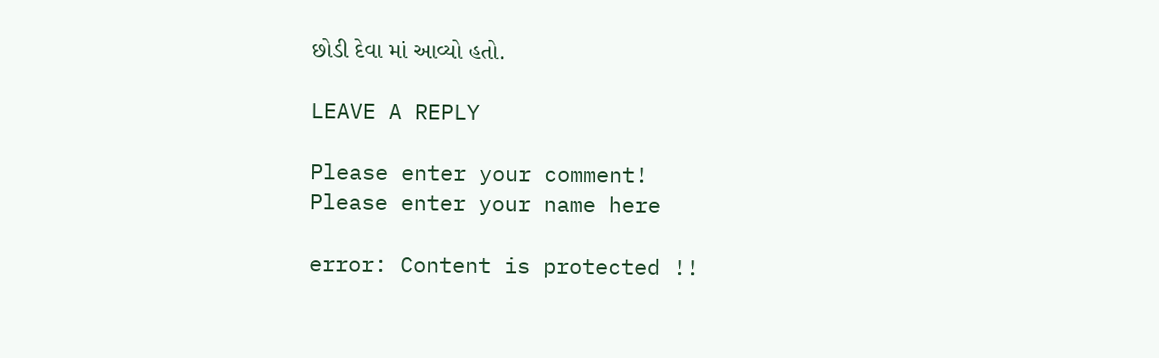છોડી દેવા માં આવ્યો હતો.

LEAVE A REPLY

Please enter your comment!
Please enter your name here

error: Content is protected !!